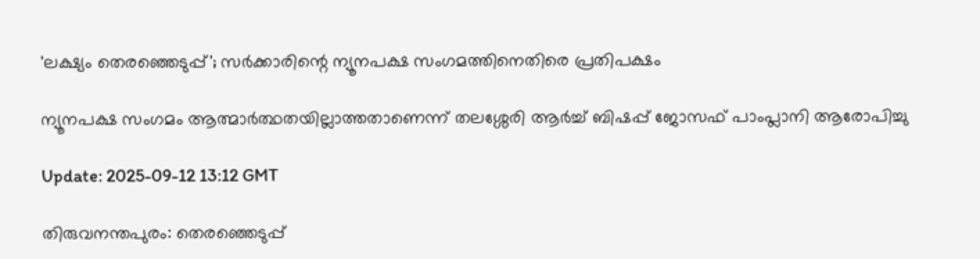'ലക്ഷ്യം തെരഞ്ഞെടുപ്പ്'; സര്‍ക്കാരിന്റെ ന്യൂനപക്ഷ സംഗമത്തിനെതിരെ പ്രതിപക്ഷം

ന്യൂനപക്ഷ സംഗമം ആത്മാര്‍ത്ഥതയില്ലാത്തതാണെന്ന് തലശ്ശേരി ആര്‍ച്ച് ബിഷപ്പ് ജോസഫ് പാംപ്ലാനി ആരോപിച്ചു

Update: 2025-09-12 13:12 GMT

തിരുവനന്തപുരം: തെരഞ്ഞെടുപ്പ്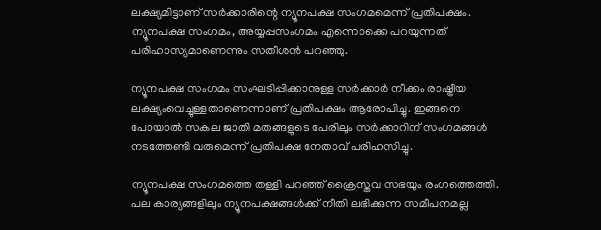ലക്ഷ്യമിട്ടാണ് സര്‍ക്കാരിന്റെ ന്യൂനപക്ഷ സംഗമമെന്ന് പ്രതിപക്ഷം. ന്യൂനപക്ഷ സംഗമം, അയ്യപ്പസംഗമം എന്നൊക്കെ പറയുന്നത് പരിഹാസ്യമാണെന്നും സതീശന്‍ പറഞ്ഞു.

ന്യൂനപക്ഷ സംഗമം സംഘടിപ്പിക്കാനുള്ള സര്‍ക്കാര്‍ നീക്കം രാഷ്ട്രീയ ലക്ഷ്യംവെച്ചുള്ളതാണെന്നാണ് പ്രതിപക്ഷം ആരോപിച്ചു. ഇങ്ങനെ പോയാല്‍ സകല ജാതി മതങ്ങളുടെ പേരിലും സര്‍ക്കാറിന് സംഗമങ്ങള്‍ നടത്തേണ്ടി വരുമെന്ന് പ്രതിപക്ഷ നേതാവ് പരിഹസിച്ചു.

ന്യൂനപക്ഷ സംഗമത്തെ തള്ളി പറഞ്ഞ് ക്രൈസ്തവ സഭയും രംഗത്തെത്തി. പല കാര്യങ്ങളിലും ന്യൂനപക്ഷങ്ങള്‍ക്ക് നീതി ലഭിക്കുന്ന സമീപനമല്ല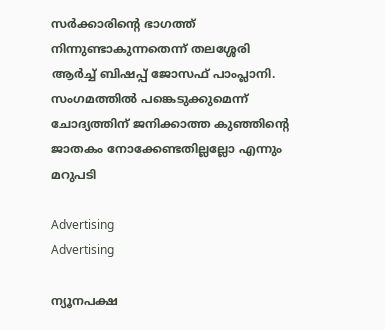സര്‍ക്കാരിന്റെ ഭാഗത്ത് നിന്നുണ്ടാകുന്നതെന്ന് തലശ്ശേരി ആര്‍ച്ച് ബിഷപ്പ് ജോസഫ് പാംപ്ലാനി. സംഗമത്തില്‍ പങ്കെടുക്കുമെന്ന് ചോദ്യത്തിന് ജനിക്കാത്ത കുഞ്ഞിന്റെ ജാതകം നോക്കേണ്ടതില്ലല്ലോ എന്നും മറുപടി

Advertising
Advertising

ന്യൂനപക്ഷ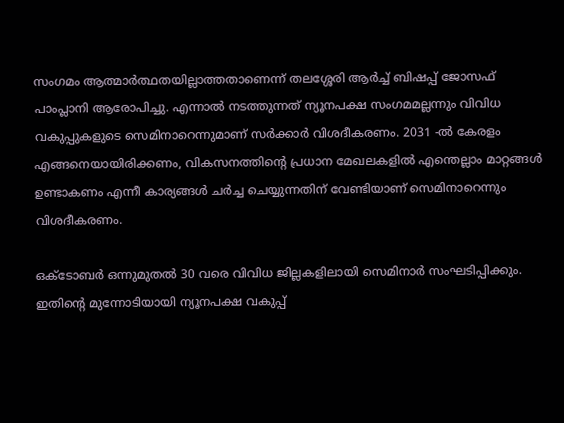സംഗമം ആത്മാര്‍ത്ഥതയില്ലാത്തതാണെന്ന് തലശ്ശേരി ആര്‍ച്ച് ബിഷപ്പ് ജോസഫ് പാംപ്ലാനി ആരോപിച്ചു. എന്നാല്‍ നടത്തുന്നത് ന്യൂനപക്ഷ സംഗമമല്ലന്നും വിവിധ വകുപ്പുകളുടെ സെമിനാറെന്നുമാണ് സര്‍ക്കാര്‍ വിശദീകരണം. 2031 -ല്‍ കേരളം എങ്ങനെയായിരിക്കണം, വികസനത്തിന്റെ പ്രധാന മേഖലകളില്‍ എന്തെല്ലാം മാറ്റങ്ങള്‍ ഉണ്ടാകണം എന്നീ കാര്യങ്ങള്‍ ചര്‍ച്ച ചെയ്യുന്നതിന് വേണ്ടിയാണ് സെമിനാറെന്നും വിശദീകരണം.

ഒക്ടോബര്‍ ഒന്നുമുതല്‍ 30 വരെ വിവിധ ജില്ലകളിലായി സെമിനാര്‍ സംഘടിപ്പിക്കും. ഇതിന്റെ മുന്നോടിയായി ന്യൂനപക്ഷ വകുപ്പ്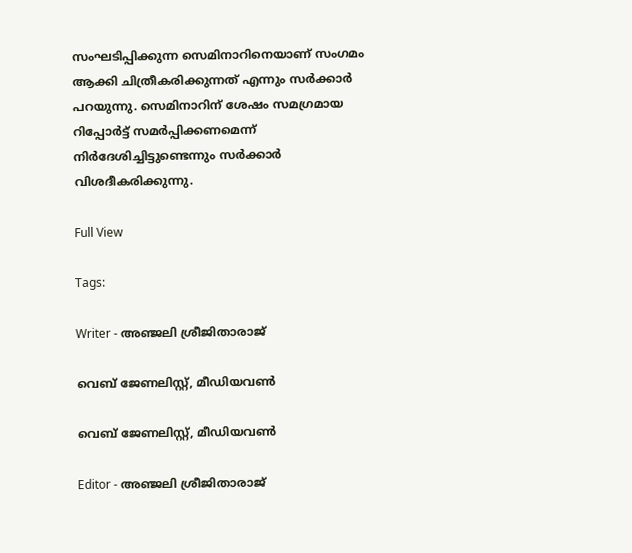സംഘടിപ്പിക്കുന്ന സെമിനാറിനെയാണ് സംഗമം ആക്കി ചിത്രീകരിക്കുന്നത് എന്നും സര്‍ക്കാര്‍ പറയുന്നു. സെമിനാറിന് ശേഷം സമഗ്രമായ റിപ്പോര്‍ട്ട് സമര്‍പ്പിക്കണമെന്ന് നിര്‍ദേശിച്ചിട്ടുണ്ടെന്നും സര്‍ക്കാര്‍ വിശദീകരിക്കുന്നു.

Full View

Tags:

Writer - അഞ്ജലി ശ്രീജിതാരാജ്

വെബ് ജേണലിസ്റ്റ്, മീഡിയവൺ

വെബ് ജേണലിസ്റ്റ്, മീഡിയവൺ

Editor - അഞ്ജലി ശ്രീജിതാരാജ്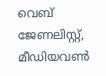വെബ് ജേണലിസ്റ്റ്, മീഡിയവൺ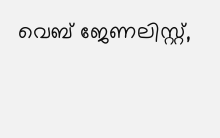വെബ് ജേണലിസ്റ്റ്,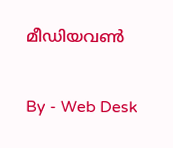മീഡിയവൺ

By - Web Desk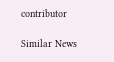contributor

Similar News